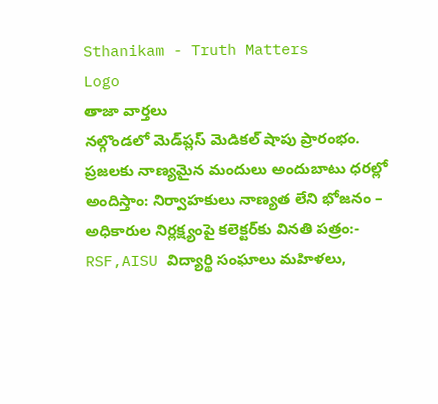Sthanikam - Truth Matters
Logo
తాజా వార్తలు
నల్గొండలో మెడ్‌ప్లస్ మెడికల్ షాపు ప్రారంభం. ప్రజలకు నాణ్యమైన మందులు అందుబాటు ధరల్లో అందిస్తాం: నిర్వాహకులు నాణ్యత లేని భోజనం – అధికారుల నిర్లక్ష్యంపై కలెక్టర్‌కు వినతి పత్రం:- RSF,AISU విద్యార్థి సంఘాలు మహిళలు,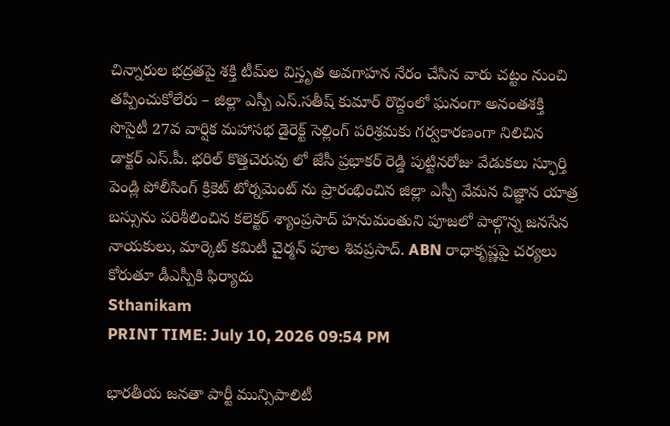చిన్నారుల భద్రతపై శక్తి టీమ్‌ల విస్తృత అవగాహన నేరం చేసిన వారు చట్టం నుంచి తప్పించుకోలేరు – జిల్లా ఎస్పీ ఎస్.సతీష్ కుమార్ రొద్దంలో ఘనంగా అనంతశక్తి సొసైటీ 27వ వార్షిక మహాసభ డైరెక్ట్ సెల్లింగ్ పరిశ్రమకు గర్వకారణంగా నిలిచిన డాక్టర్ ఎస్.పీ. భరిల్ కొత్తచెరువు లో జేసీ ప్రభాకర్ రెడ్డి పుట్టినరోజు వేడుకలు స్ఫూర్తి పెండ్లి పోలీసింగ్ క్రికెట్ టోర్నమెంట్ ను ప్రారంభించిన జిల్లా ఎస్పీ వేమన విజ్ఞాన యాత్ర బస్సును పరిశీలించిన కలెక్టర్ శ్యాంప్రసాద్ హనుమంతుని పూజలో పాల్గొన్న జనసేన నాయకులు, మార్కెట్ కమిటీ చైర్మన్ పూల శివప్రసాద్. ABN రాధాకృష్ణపై చర్యలు కోరుతూ డీఎస్పీకి ఫిర్యాదు
Sthanikam
PRINT TIME: July 10, 2026 09:54 PM

భారతీయ జనతా పార్టీ మున్సిపాలిటీ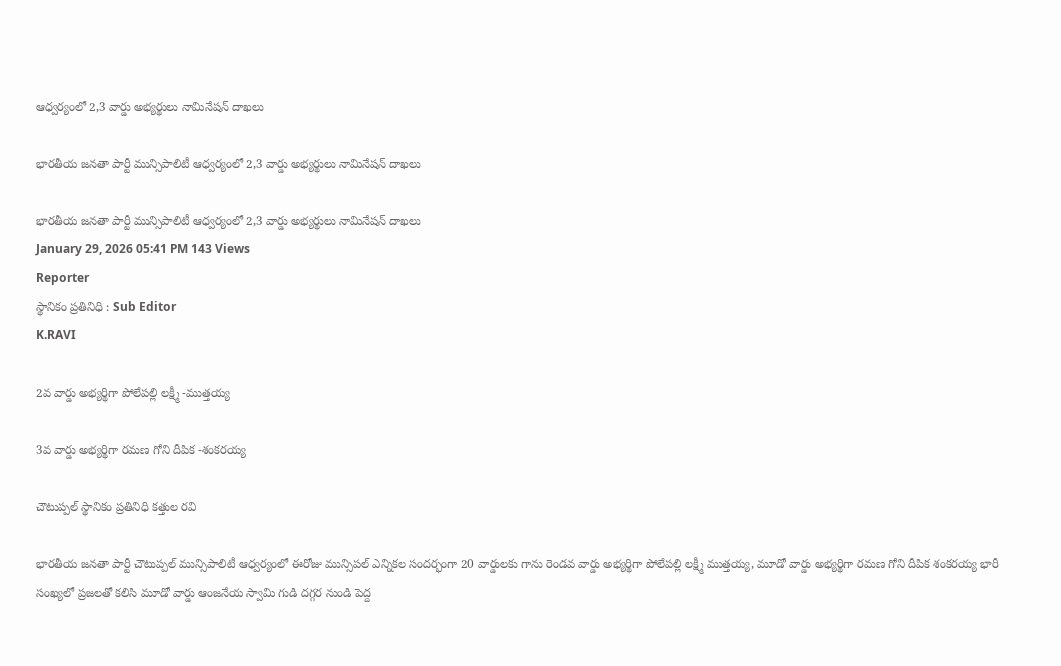ఆధ్వర్యంలో 2,3 వార్డు అభ్యర్థులు నామినేషన్ దాఖలు

భారతీయ జనతా పార్టీ మున్సిపాలిటీ ఆధ్వర్యంలో 2,3 వార్డు అభ్యర్థులు నామినేషన్ దాఖలు

భారతీయ జనతా పార్టీ మున్సిపాలిటీ ఆధ్వర్యంలో 2,3 వార్డు అభ్యర్థులు నామినేషన్ దాఖలు
January 29, 2026 05:41 PM 143 Views
Reporter
స్థానికం ప్రతినిధి : Sub Editor
K.RAVI

2వ వార్డు అభ్యర్థిగా పోలేపల్లి లక్ష్మీ -ముత్తయ్య

3వ వార్డు అభ్యర్థిగా రమణ గోని దీపిక -శంకరయ్య

చౌటుప్పల్ స్థానికం ప్రతినిధి కత్తుల రవి

భారతీయ జనతా పార్టీ చౌటుప్పల్ మున్సిపాలిటీ ఆధ్వర్యంలో ఈరోజు మున్సిపల్ ఎన్నికల సందర్భంగా 20 వార్డులకు గాను రెండవ వార్డు అభ్యర్థిగా పోలేపల్లి లక్ష్మీ ముత్తయ్య, మూడో వార్డు అభ్యర్థిగా రమణ గోని దీపిక శంకరయ్య భారీ సంఖ్యలో ప్రజలతో కలిసి మూడో వార్డు ఆంజనేయ స్వామి గుడి దగ్గర నుండి పెద్ద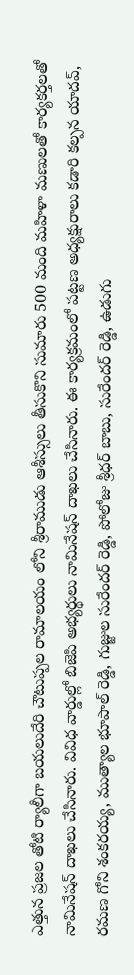ఎత్తున ప్రజల తోటి ర్యాలీగా బయలుదేరి చౌటుప్పల రామాలయం లోని శ్రీరాముడు ఆశీస్సులు తీసుకొని సుమారు 500 మంది మహిళా మణులతో కార్యకర్తలతో నామినేషన్ దాఖలు చేసినారు. వివిధ వార్డుల్లో బిజెపి అభ్యర్థులు నామినేషన్ దాఖలు చేసినారు. ఈ కార్యక్రమంలో పట్టణ అధ్యక్షురాలు కడారి కల్పన యాదవ్, రమణ గోని శంకరయ్య, ముత్యాల భూపాల్ రెడ్డి, గుజ్జుల సురేందర్ రెడ్డి, పోలోజు శ్రీధర్ బాబు, సురేందర్ రెడ్డి, ఉడుగు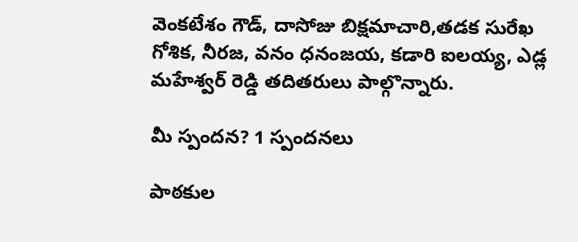వెంకటేశం గౌడ్, దాసోజు బిక్షమాచారి,తడక సురేఖ గోశిక, నీరజ, వనం ధనంజయ, కడారి ఐలయ్య, ఎడ్ల మహేశ్వర్ రెడ్డి తదితరులు పాల్గొన్నారు.

మీ స్పందన? 1 స్పందనలు

పాఠకుల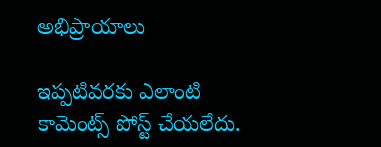అభిప్రాయాలు

ఇప్పటివరకు ఎలాంటి కామెంట్స్ పోస్ట్ చేయలేదు.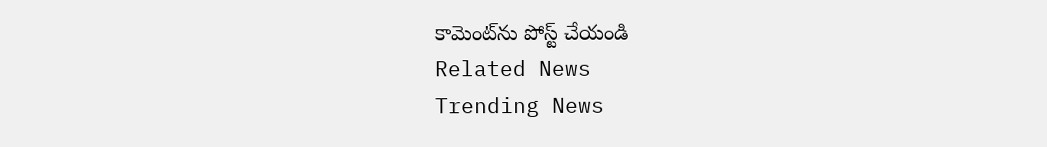కామెంట్‌ను పోస్ట్ చేయండి
Related News
Trending News